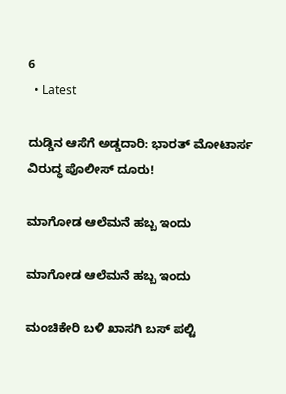6
  • Latest

ದುಡ್ಡಿನ ಆಸೆಗೆ ಅಡ್ಡದಾರಿ: ಭಾರತ್ ಮೋಟಾರ್ಸ ವಿರುದ್ಧ ಪೊಲೀಸ್ ದೂರು!

ಮಾಗೋಡ ಆಲೆಮನೆ ಹಬ್ಬ ಇಂದು

ಮಾಗೋಡ ಆಲೆಮನೆ ಹಬ್ಬ ಇಂದು

ಮಂಚಿಕೇರಿ‌ ಬಳಿ ಖಾಸಗಿ ಬಸ್ ಪಲ್ಟಿ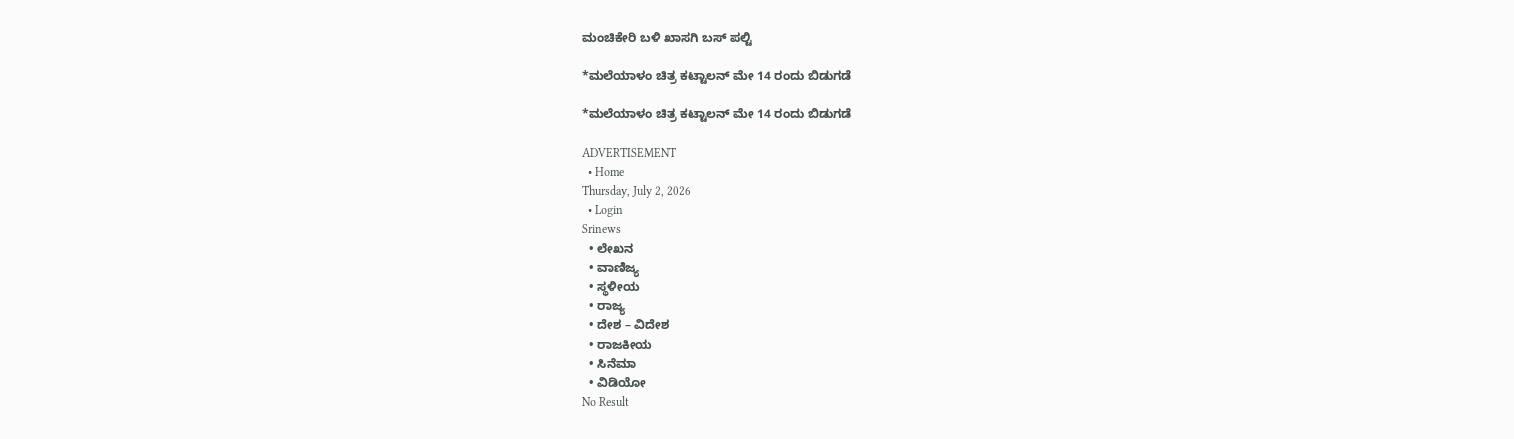ಮಂಚಿಕೇರಿ‌ ಬಳಿ ಖಾಸಗಿ ಬಸ್ ಪಲ್ಟಿ

*ಮಲೆಯಾಳಂ ಚಿತ್ರ ಕಟ್ಟಾಲನ್ ಮೇ 14 ರಂದು ಬಿಡುಗಡೆ

*ಮಲೆಯಾಳಂ ಚಿತ್ರ ಕಟ್ಟಾಲನ್ ಮೇ 14 ರಂದು ಬಿಡುಗಡೆ

ADVERTISEMENT
  • Home
Thursday, July 2, 2026
  • Login
Srinews
  • ಲೇಖನ
  • ವಾಣಿಜ್ಯ
  • ಸ್ಥಳೀಯ
  • ರಾಜ್ಯ
  • ದೇಶ – ವಿದೇಶ
  • ರಾಜಕೀಯ
  • ಸಿನೆಮಾ
  • ವಿಡಿಯೋ
No Result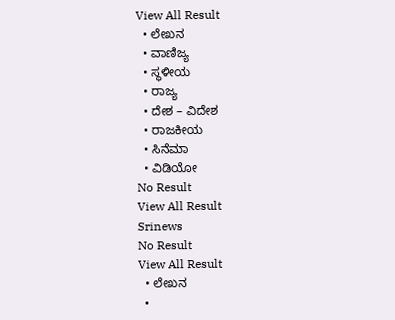View All Result
  • ಲೇಖನ
  • ವಾಣಿಜ್ಯ
  • ಸ್ಥಳೀಯ
  • ರಾಜ್ಯ
  • ದೇಶ – ವಿದೇಶ
  • ರಾಜಕೀಯ
  • ಸಿನೆಮಾ
  • ವಿಡಿಯೋ
No Result
View All Result
Srinews
No Result
View All Result
  • ಲೇಖನ
  •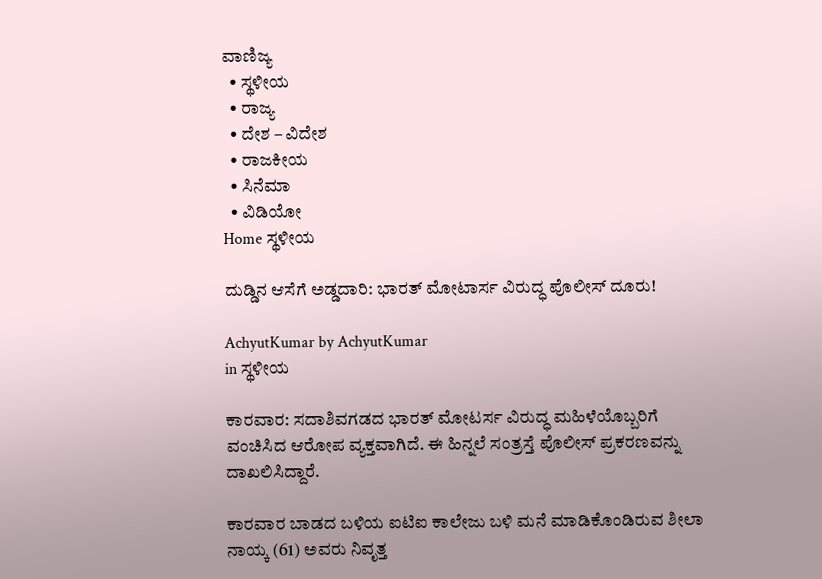ವಾಣಿಜ್ಯ
  • ಸ್ಥಳೀಯ
  • ರಾಜ್ಯ
  • ದೇಶ – ವಿದೇಶ
  • ರಾಜಕೀಯ
  • ಸಿನೆಮಾ
  • ವಿಡಿಯೋ
Home ಸ್ಥಳೀಯ

ದುಡ್ಡಿನ ಆಸೆಗೆ ಅಡ್ಡದಾರಿ: ಭಾರತ್ ಮೋಟಾರ್ಸ ವಿರುದ್ಧ ಪೊಲೀಸ್ ದೂರು!

AchyutKumar by AchyutKumar
in ಸ್ಥಳೀಯ

ಕಾರವಾರ: ಸದಾಶಿವಗಡದ ಭಾರತ್ ಮೋಟರ್ಸ ವಿರುದ್ಧ ಮಹಿಳೆಯೊಬ್ಬರಿಗೆ ವಂಚಿಸಿದ ಆರೋಪ ವ್ಯಕ್ತವಾಗಿದೆ. ಈ ಹಿನ್ನಲೆ ಸಂತ್ರಸ್ತೆ ಪೊಲೀಸ್ ಪ್ರಕರಣವನ್ನು ದಾಖಲಿಸಿದ್ದಾರೆ.

ಕಾರವಾರ ಬಾಡದ ಬಳಿಯ ಐಟಿಐ ಕಾಲೇಜು ಬಳಿ ಮನೆ ಮಾಡಿಕೊಂಡಿರುವ ಶೀಲಾ ನಾಯ್ಕ (61) ಅವರು ನಿವೃತ್ತ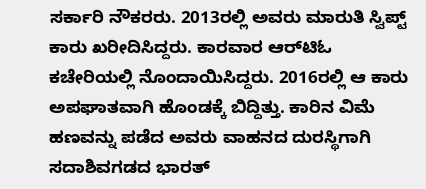ಸರ್ಕಾರಿ ನೌಕರರು. 2013ರಲ್ಲಿ ಅವರು ಮಾರುತಿ ಸ್ವಿಪ್ಟ್ ಕಾರು ಖರೀದಿಸಿದ್ದರು. ಕಾರವಾರ ಆರ್‌ಟಿಓ ಕಚೇರಿಯಲ್ಲಿ ನೊಂದಾಯಿಸಿದ್ದರು. 2016ರಲ್ಲಿ ಆ ಕಾರು ಅಪಘಾತವಾಗಿ ಹೊಂಡಕ್ಕೆ ಬಿದ್ದಿತ್ತು. ಕಾರಿನ ವಿಮೆ ಹಣವನ್ನು ಪಡೆದ ಅವರು ವಾಹನದ ದುರಸ್ಥಿಗಾಗಿ ಸದಾಶಿವಗಡದ ಭಾರತ್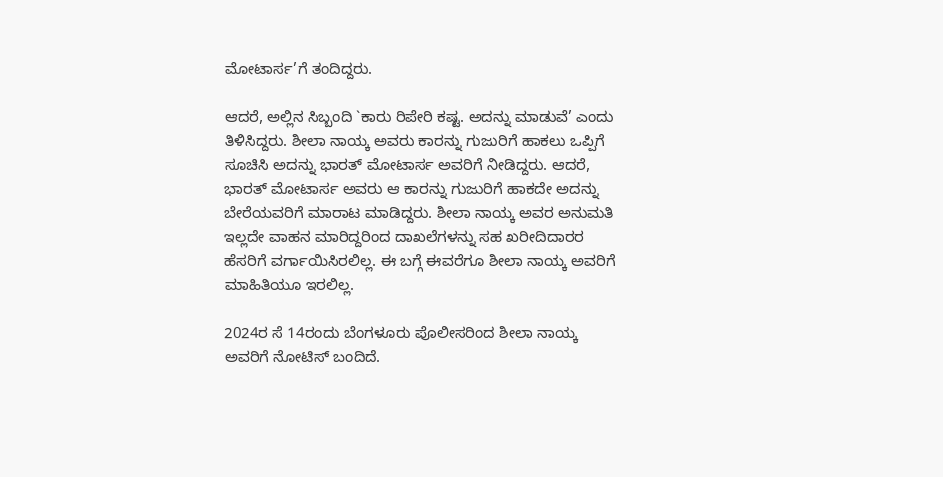ಮೋಟಾರ್ಸ’ಗೆ ತಂದಿದ್ದರು.

ಆದರೆ, ಅಲ್ಲಿನ ಸಿಬ್ಬಂದಿ `ಕಾರು ರಿಪೇರಿ ಕಷ್ಟ. ಅದನ್ನು ಮಾಡುವೆ’ ಎಂದು ತಿಳಿಸಿದ್ದರು. ಶೀಲಾ ನಾಯ್ಕ ಅವರು ಕಾರನ್ನು ಗುಜುರಿಗೆ ಹಾಕಲು ಒಪ್ಪಿಗೆ ಸೂಚಿಸಿ ಅದನ್ನು ಭಾರತ್ ಮೋಟಾರ್ಸ ಅವರಿಗೆ ನೀಡಿದ್ದರು. ಆದರೆ, ಭಾರತ್ ಮೋಟಾರ್ಸ ಅವರು ಆ ಕಾರನ್ನು ಗುಜುರಿಗೆ ಹಾಕದೇ ಅದನ್ನು ಬೇರೆಯವರಿಗೆ ಮಾರಾಟ ಮಾಡಿದ್ದರು. ಶೀಲಾ ನಾಯ್ಕ ಅವರ ಅನುಮತಿ ಇಲ್ಲದೇ ವಾಹನ ಮಾರಿದ್ದರಿಂದ ದಾಖಲೆಗಳನ್ನು ಸಹ ಖರೀದಿದಾರರ ಹೆಸರಿಗೆ ವರ್ಗಾಯಿಸಿರಲಿಲ್ಲ. ಈ ಬಗ್ಗೆ ಈವರೆಗೂ ಶೀಲಾ ನಾಯ್ಕ ಅವರಿಗೆ ಮಾಹಿತಿಯೂ ಇರಲಿಲ್ಲ.

2024ರ ಸೆ 14ರಂದು ಬೆಂಗಳೂರು ಪೊಲೀಸರಿಂದ ಶೀಲಾ ನಾಯ್ಕ ಅವರಿಗೆ ನೋಟಿಸ್ ಬಂದಿದೆ.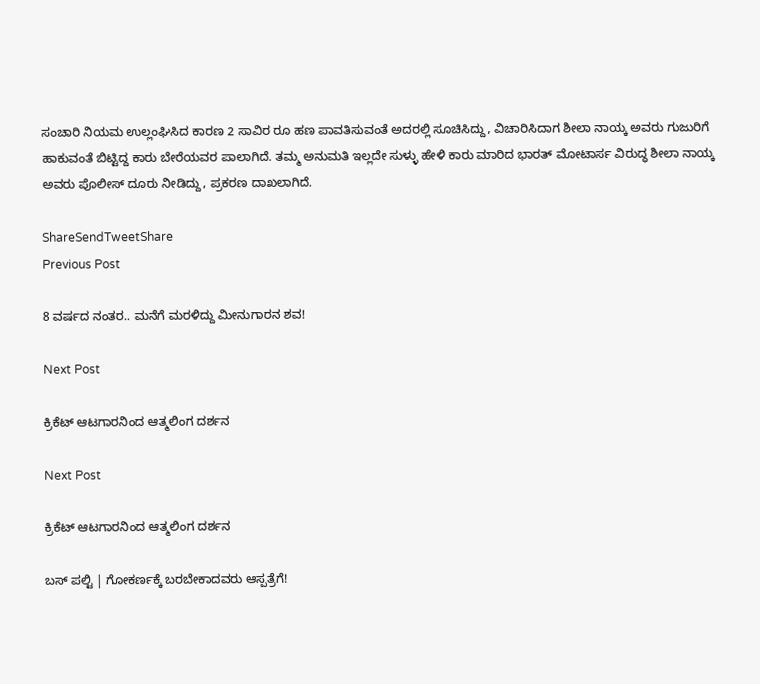ಸಂಚಾರಿ ನಿಯಮ ಉಲ್ಲಂಘಿಸಿದ ಕಾರಣ 2 ಸಾವಿರ ರೂ ಹಣ ಪಾವತಿಸುವಂತೆ ಅದರಲ್ಲಿ ಸೂಚಿಸಿದ್ದು, ವಿಚಾರಿಸಿದಾಗ ಶೀಲಾ ನಾಯ್ಕ ಅವರು ಗುಜುರಿಗೆ ಹಾಕುವಂತೆ ಬಿಟ್ಟಿದ್ದ ಕಾರು ಬೇರೆಯವರ ಪಾಲಾಗಿದೆ. ತಮ್ಮ ಅನುಮತಿ ಇಲ್ಲದೇ ಸುಳ್ಳು ಹೇಳಿ ಕಾರು ಮಾರಿದ ಭಾರತ್ ಮೋಟಾರ್ಸ ವಿರುದ್ಧ ಶೀಲಾ ನಾಯ್ಕ ಅವರು ಪೊಲೀಸ್ ದೂರು ನೀಡಿದ್ದು, ಪ್ರಕರಣ ದಾಖಲಾಗಿದೆ.

ShareSendTweetShare
Previous Post

8 ವರ್ಷದ ನಂತರ.. ಮನೆಗೆ ಮರಳಿದ್ದು ಮೀನುಗಾರನ ಶವ!

Next Post

ಕ್ರಿಕೆಟ್ ಆಟಗಾರನಿಂದ ಆತ್ಮಲಿಂಗ ದರ್ಶನ

Next Post

ಕ್ರಿಕೆಟ್ ಆಟಗಾರನಿಂದ ಆತ್ಮಲಿಂಗ ದರ್ಶನ

ಬಸ್ ಪಲ್ಟಿ | ಗೋಕರ್ಣಕ್ಕೆ ಬರಬೇಕಾದವರು ಆಸ್ಪತ್ರೆಗೆ!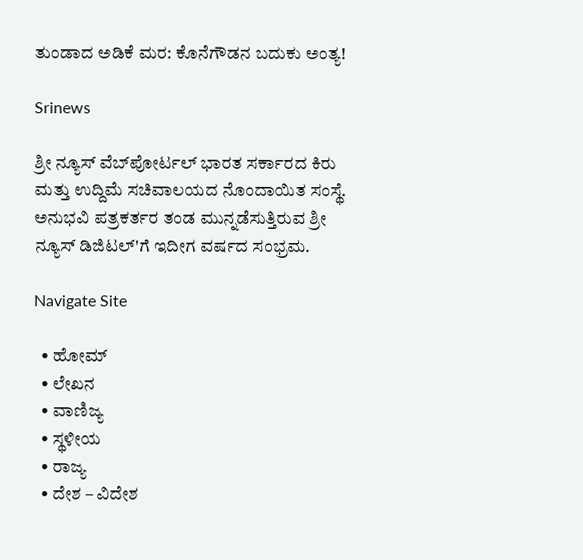ತುಂಡಾದ ಅಡಿಕೆ ಮರ: ಕೊನೆಗೌಡನ ಬದುಕು ಅಂತ್ಯ!

Srinews

ಶ್ರೀ ನ್ಯೂಸ್ ವೆಬ್‌ಪೋರ್ಟಲ್ ಭಾರತ ಸರ್ಕಾರದ ಕಿರು ಮತ್ತು ಉದ್ದಿಮೆ ಸಚಿವಾಲಯದ ನೊಂದಾಯಿತ ಸಂಸ್ಥೆ. ಅನುಭವಿ ಪತ್ರಕರ್ತರ ತಂಡ ಮುನ್ನಡೆಸುತ್ತಿರುವ ಶ್ರೀ ನ್ಯೂಸ್ ಡಿಜಿಟಲ್'ಗೆ ಇದೀಗ ವರ್ಷದ ಸಂಭ್ರಮ.

Navigate Site

  • ಹೋಮ್
  • ಲೇಖನ
  • ವಾಣಿಜ್ಯ
  • ಸ್ಥಳೀಯ
  • ರಾಜ್ಯ
  • ದೇಶ – ವಿದೇಶ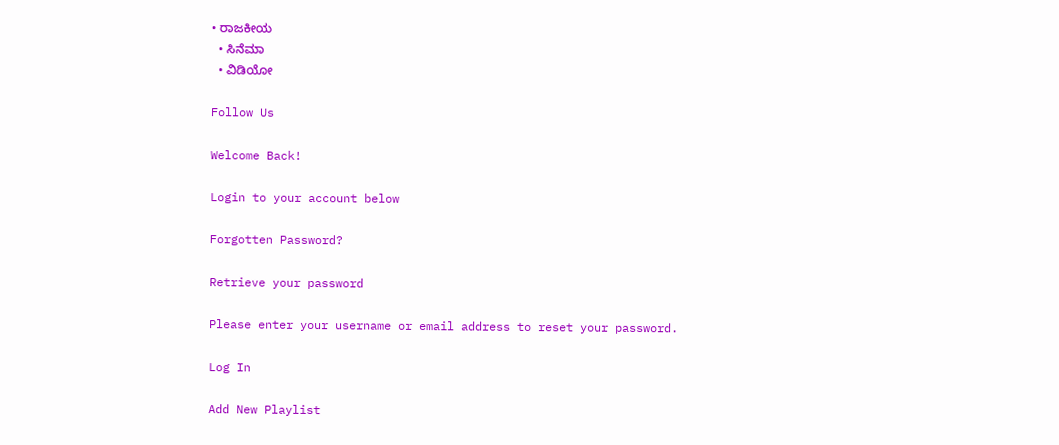• ರಾಜಕೀಯ
  • ಸಿನೆಮಾ
  • ವಿಡಿಯೋ

Follow Us

Welcome Back!

Login to your account below

Forgotten Password?

Retrieve your password

Please enter your username or email address to reset your password.

Log In

Add New Playlist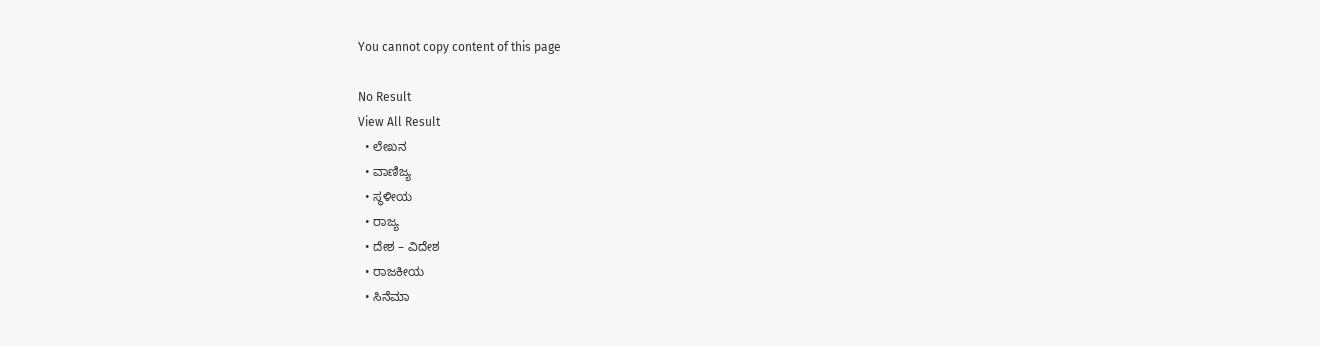You cannot copy content of this page

No Result
View All Result
  • ಲೇಖನ
  • ವಾಣಿಜ್ಯ
  • ಸ್ಥಳೀಯ
  • ರಾಜ್ಯ
  • ದೇಶ – ವಿದೇಶ
  • ರಾಜಕೀಯ
  • ಸಿನೆಮಾ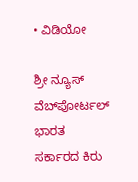• ವಿಡಿಯೋ

ಶ್ರೀ ನ್ಯೂಸ್ ವೆಬ್‌ಪೋರ್ಟಲ್ ಭಾರತ ಸರ್ಕಾರದ ಕಿರು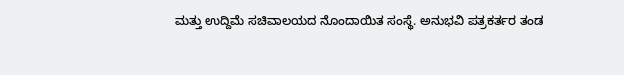ಮತ್ತು ಉದ್ದಿಮೆ ಸಚಿವಾಲಯದ ನೊಂದಾಯಿತ ಸಂಸ್ಥೆ. ಅನುಭವಿ ಪತ್ರಕರ್ತರ ತಂಡ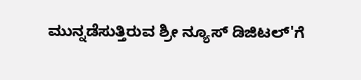ಮುನ್ನಡೆಸುತ್ತಿರುವ ಶ್ರೀ ನ್ಯೂಸ್ ಡಿಜಿಟಲ್'ಗೆ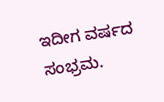ಇದೀಗ ವರ್ಷದ ಸಂಭ್ರಮ.